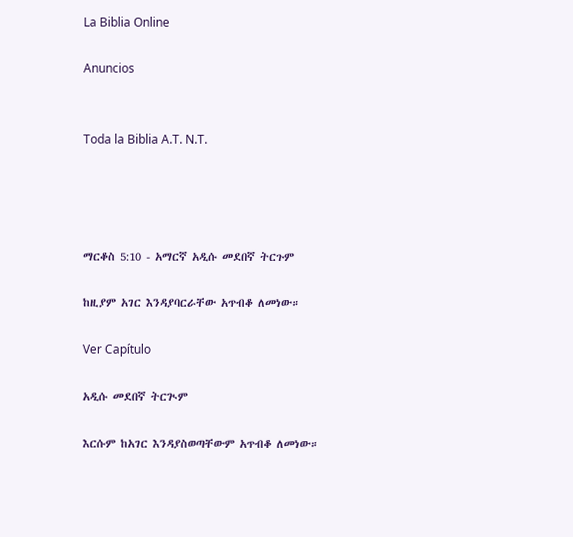La Biblia Online

Anuncios


Toda la Biblia A.T. N.T.




ማርቆስ 5:10 - አማርኛ አዲሱ መደበኛ ትርጉም

ከዚያም አገር እንዳያባርራቸው አጥብቆ ለመነው።

Ver Capítulo

አዲሱ መደበኛ ትርጒም

እርሱም ከአገር እንዳያስወጣቸውም አጥብቆ ለመነው።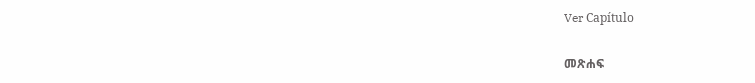Ver Capítulo

መጽሐፍ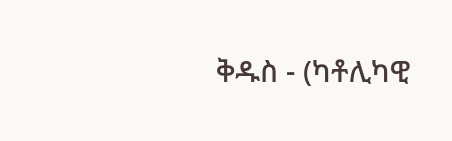ቅዱስ - (ካቶሊካዊ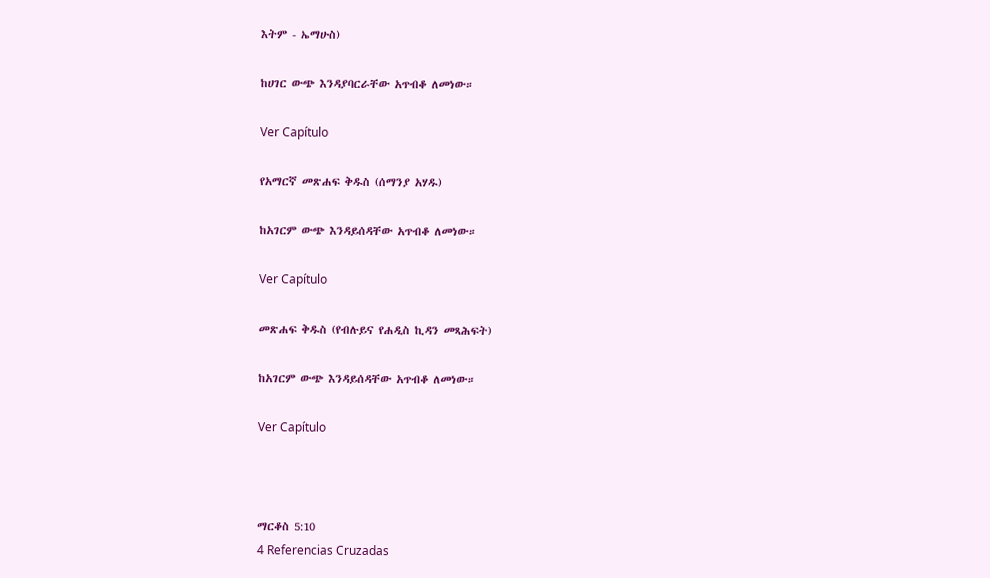እትም - ኤማሁስ)

ከሀገር ውጭ እንዳያባርራቸው አጥብቆ ለመነው።

Ver Capítulo

የአማርኛ መጽሐፍ ቅዱስ (ሰማንያ አሃዱ)

ከአገርም ውጭ እንዳይሰዳቸው አጥብቆ ለመነው።

Ver Capítulo

መጽሐፍ ቅዱስ (የብሉይና የሐዲስ ኪዳን መጻሕፍት)

ከአገርም ውጭ እንዳይሰዳቸው አጥብቆ ለመነው።

Ver Capítulo



ማርቆስ 5:10
4 Referencias Cruzadas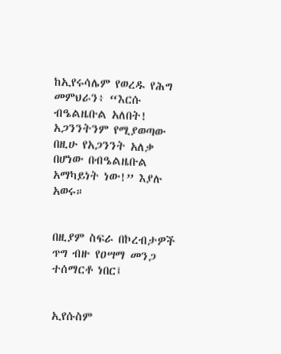ከኢየሩሳሌም የወረዱ የሕግ መምህራን፥ “እርሱ ብዔልዜቡል አለበት! አጋንንትንም የሚያወጣው በዚሁ የአጋንንት አለቃ በሆነው በብዔልዜቡል አማካይነት ነው!” እያሉ አወሩ።


በዚያም ስፍራ በኮረብታዎች ጥግ ብዙ የዐሣማ መንጋ ተሰማርቶ ነበር፤


ኢየሱስም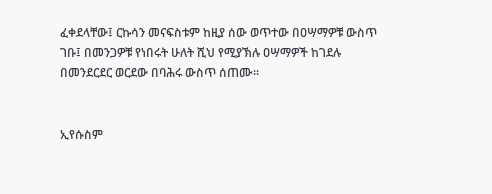ፈቀደላቸው፤ ርኩሳን መናፍስቱም ከዚያ ሰው ወጥተው በዐሣማዎቹ ውስጥ ገቡ፤ በመንጋዎቹ የነበሩት ሁለት ሺህ የሚያኽሉ ዐሣማዎች ከገደሉ በመንደርደር ወርደው በባሕሩ ውስጥ ሰጠሙ።


ኢየሱስም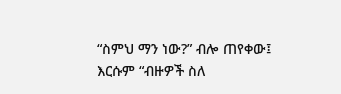“ስምህ ማን ነው?” ብሎ ጠየቀው፤ እርሱም “ብዙዎች ስለ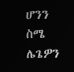ሆንን ስሜ ሌጌዎን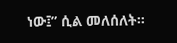ነው፤” ሲል መለሰለት።